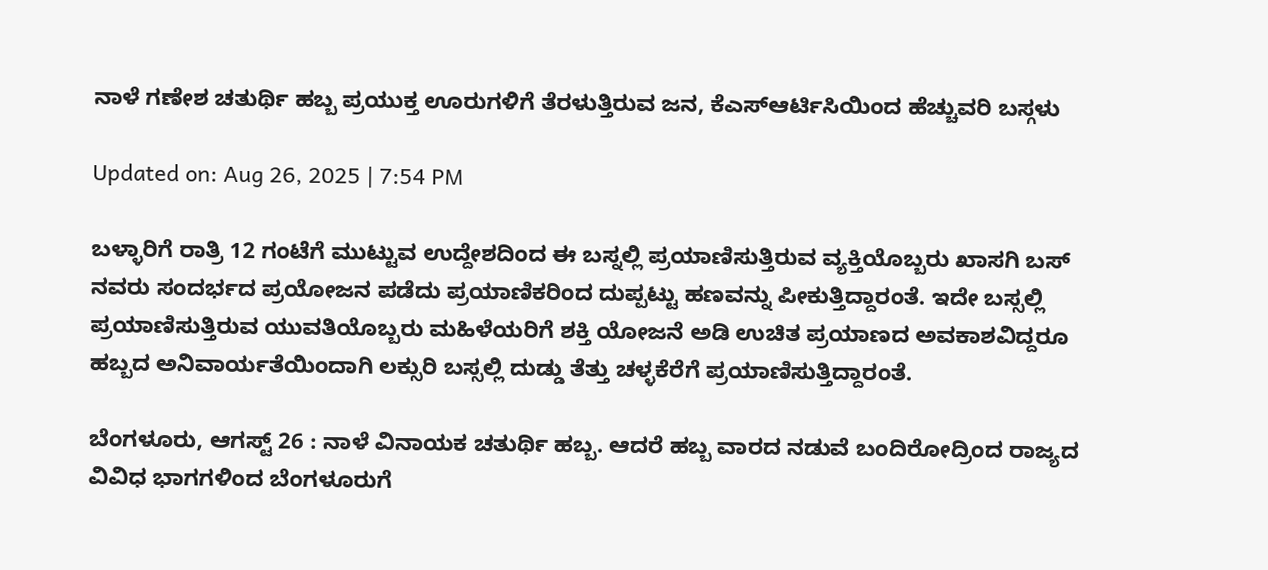ನಾಳೆ ಗಣೇಶ ಚತುರ್ಥಿ ಹಬ್ಬ ಪ್ರಯುಕ್ತ ಊರುಗಳಿಗೆ ತೆರಳುತ್ತಿರುವ ಜನ, ಕೆಎಸ್ಆರ್ಟಿಸಿಯಿಂದ ಹೆಚ್ಚುವರಿ ಬಸ್ಗಳು

Updated on: Aug 26, 2025 | 7:54 PM

ಬಳ್ಳಾರಿಗೆ ರಾತ್ರಿ 12 ಗಂಟೆಗೆ ಮುಟ್ಟುವ ಉದ್ದೇಶದಿಂದ ಈ ಬಸ್ನಲ್ಲಿ ಪ್ರಯಾಣಿಸುತ್ತಿರುವ ವ್ಯಕ್ತಿಯೊಬ್ಬರು ಖಾಸಗಿ ಬಸ್ ನವರು ಸಂದರ್ಭದ ಪ್ರಯೋಜನ ಪಡೆದು ಪ್ರಯಾಣಿಕರಿಂದ ದುಪ್ಪಟ್ಟು ಹಣವನ್ನು ಪೀಕುತ್ತಿದ್ದಾರಂತೆ. ಇದೇ ಬಸ್ಸಲ್ಲಿ ಪ್ರಯಾಣಿಸುತ್ತಿರುವ ಯುವತಿಯೊಬ್ಬರು ಮಹಿಳೆಯರಿಗೆ ಶಕ್ತಿ ಯೋಜನೆ ಅಡಿ ಉಚಿತ ಪ್ರಯಾಣದ ಅವಕಾಶವಿದ್ದರೂ ಹಬ್ಬದ ಅನಿವಾರ್ಯತೆಯಿಂದಾಗಿ ಲಕ್ಸುರಿ ಬಸ್ಸಲ್ಲಿ ದುಡ್ಡು ತೆತ್ತು ಚಳ್ಳಕೆರೆಗೆ ಪ್ರಯಾಣಿಸುತ್ತಿದ್ದಾರಂತೆ.

ಬೆಂಗಳೂರು, ಆಗಸ್ಟ್ 26 : ನಾಳೆ ವಿನಾಯಕ ಚತುರ್ಥಿ ಹಬ್ಬ. ಆದರೆ ಹಬ್ಬ ವಾರದ ನಡುವೆ ಬಂದಿರೋದ್ರಿಂದ ರಾಜ್ಯದ ವಿವಿಧ ಭಾಗಗಳಿಂದ ಬೆಂಗಳೂರುಗೆ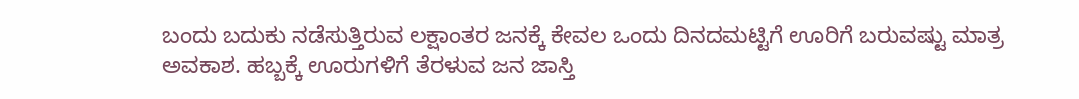ಬಂದು ಬದುಕು ನಡೆಸುತ್ತಿರುವ ಲಕ್ಷಾಂತರ ಜನಕ್ಕೆ ಕೇವಲ ಒಂದು ದಿನದಮಟ್ಟಿಗೆ ಊರಿಗೆ ಬರುವಷ್ಟು ಮಾತ್ರ ಅವಕಾಶ. ಹಬ್ಬಕ್ಕೆ ಊರುಗಳಿಗೆ ತೆರಳುವ ಜನ ಜಾಸ್ತಿ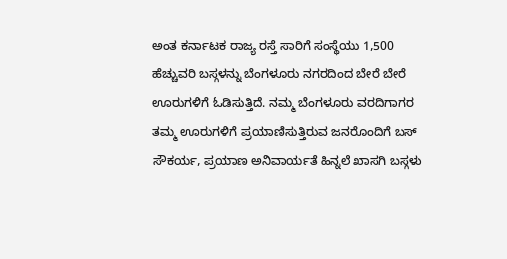ಅಂತ ಕರ್ನಾಟಕ ರಾಜ್ಯ ರಸ್ತೆ ಸಾರಿಗೆ ಸಂಸ್ಥೆಯು 1,500 ಹೆಚ್ಚುವರಿ ಬಸ್ಗಳನ್ನು ಬೆಂಗಳೂರು ನಗರದಿಂದ ಬೇರೆ ಬೇರೆ ಊರುಗಳಿಗೆ ಓಡಿಸುತ್ತಿದೆ. ನಮ್ಮ ಬೆಂಗಳೂರು ವರದಿಗಾಗರ ತಮ್ಮ ಊರುಗಳಿಗೆ ಪ್ರಯಾಣಿಸುತ್ತಿರುವ ಜನರೊಂದಿಗೆ ಬಸ್ ಸೌಕರ್ಯ, ಪ್ರಯಾಣ ಅನಿವಾರ್ಯತೆ ಹಿನ್ನಲೆ ಖಾಸಗಿ ಬಸ್ಗಳು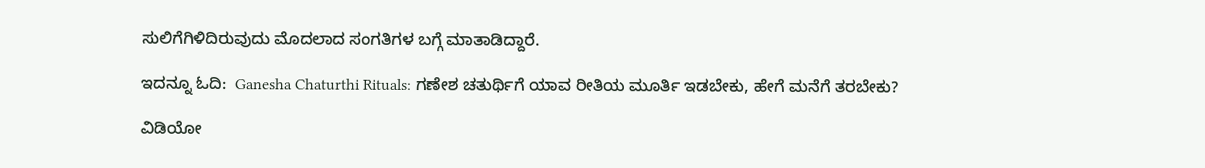ಸುಲಿಗೆಗಿಳಿದಿರುವುದು ಮೊದಲಾದ ಸಂಗತಿಗಳ ಬಗ್ಗೆ ಮಾತಾಡಿದ್ದಾರೆ.

ಇದನ್ನೂ ಓದಿ:  Ganesha Chaturthi Rituals: ಗಣೇಶ ಚತುರ್ಥಿಗೆ ಯಾವ ರೀತಿಯ ಮೂರ್ತಿ ಇಡಬೇಕು, ಹೇಗೆ ಮನೆಗೆ ತರಬೇಕು?

ವಿಡಿಯೋ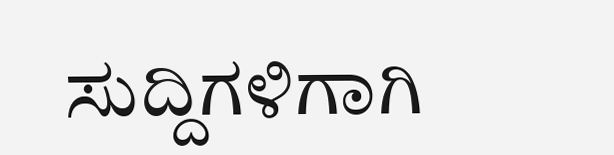ಸುದ್ದಿಗಳಿಗಾಗಿ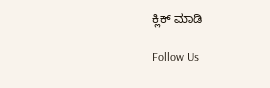ಕ್ಲಿಕ್ ಮಾಡಿ

Follow Us